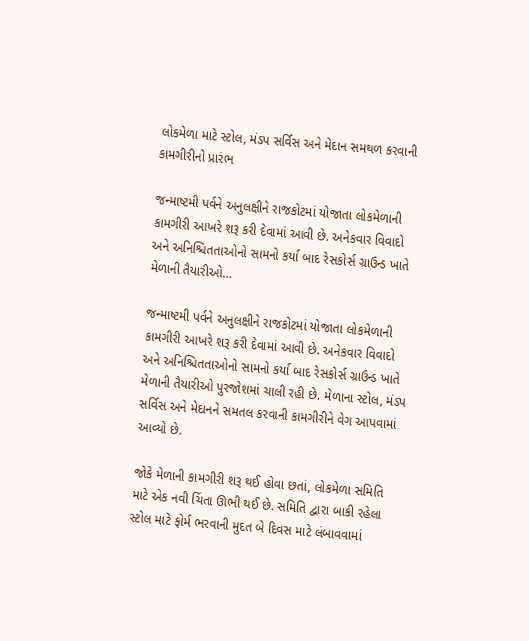લોકમેળા માટે સ્ટોલ, મંડપ સર્વિસ અને મેદાન સમથળ કરવાની કામગીરીનો પ્રારંભ

જન્માષ્ટમી પર્વને અનુલક્ષીને રાજકોટમાં યોજાતા લોકમેળાની કામગીરી આખરે શરૂ કરી દેવામાં આવી છે. અનેકવાર વિવાદો અને અનિશ્ચિતતાઓનો સામનો કર્યા બાદ રેસકોર્સ ગ્રાઉન્ડ ખાતે મેળાની તૈયારીઓ…

જન્માષ્ટમી પર્વને અનુલક્ષીને રાજકોટમાં યોજાતા લોકમેળાની કામગીરી આખરે શરૂ કરી દેવામાં આવી છે. અનેકવાર વિવાદો અને અનિશ્ચિતતાઓનો સામનો કર્યા બાદ રેસકોર્સ ગ્રાઉન્ડ ખાતે મેળાની તૈયારીઓ પુરજોશમાં ચાલી રહી છે. મેળાના સ્ટોલ, મંડપ સર્વિસ અને મેદાનને સમતલ કરવાની કામગીરીને વેગ આપવામાં આવ્યો છે.

જોકે મેળાની કામગીરી શરૂ થઈ હોવા છતાં, લોકમેળા સમિતિ માટે એક નવી ચિંતા ઊભી થઈ છે. સમિતિ દ્વારા બાકી રહેલા સ્ટોલ માટે ફોર્મ ભરવાની મુદત બે દિવસ માટે લંબાવવામાં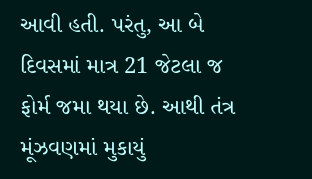આવી હતી. પરંતુ, આ બે દિવસમાં માત્ર 21 જેટલા જ ફોર્મ જમા થયા છે. આથી તંત્ર મૂંઝવણમાં મુકાયું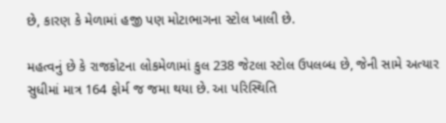છે, કારણ કે મેળામાં હજી પણ મોટાભાગના સ્ટોલ ખાલી છે.

મહત્વનું છે કે રાજકોટના લોકમેળામાં કુલ 238 જેટલા સ્ટોલ ઉપલબ્ધ છે, જેની સામે અત્યાર સુધીમાં માત્ર 164 ફોર્મ જ જમા થયા છે. આ પરિસ્થિતિ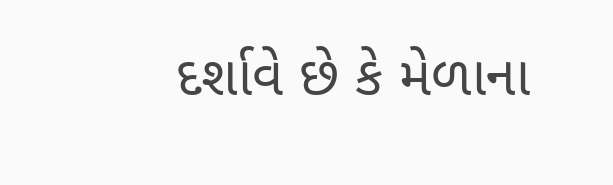દર્શાવે છે કે મેળાના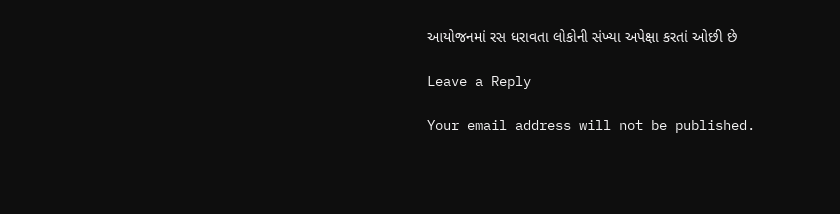આયોજનમાં રસ ધરાવતા લોકોની સંખ્યા અપેક્ષા કરતાં ઓછી છે

Leave a Reply

Your email address will not be published.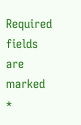Required fields are marked *